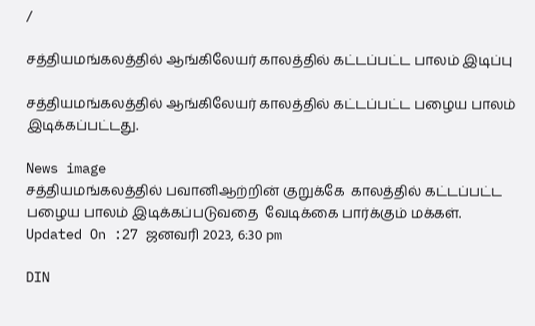/

சத்தியமங்கலத்தில் ஆங்கிலேயர் காலத்தில் கட்டப்பட்ட பாலம் இடிப்பு

சத்தியமங்கலத்தில் ஆங்கிலேயர் காலத்தில் கட்டப்பட்ட பழைய பாலம் இடிக்கப்பட்டது.

News image
சத்தியமங்கலத்தில் பவானிஆற்றின் குறுக்கே  காலத்தில் கட்டப்பட்ட பழைய பாலம் இடிக்கப்படுவதை  வேடிக்கை பார்க்கும் மக்கள்.
Updated On :27 ஜனவரி 2023, 6:30 pm

DIN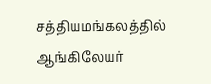சத்தியமங்கலத்தில் ஆங்கிலேயர்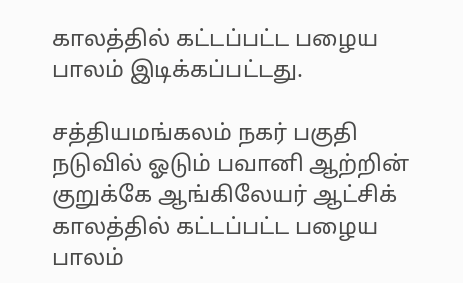காலத்தில் கட்டப்பட்ட பழைய பாலம் இடிக்கப்பட்டது.

சத்தியமங்கலம் நகர் பகுதி நடுவில் ஓடும் பவானி ஆற்றின் குறுக்கே ஆங்கிலேயர் ஆட்சிக் காலத்தில் கட்டப்பட்ட பழைய பாலம்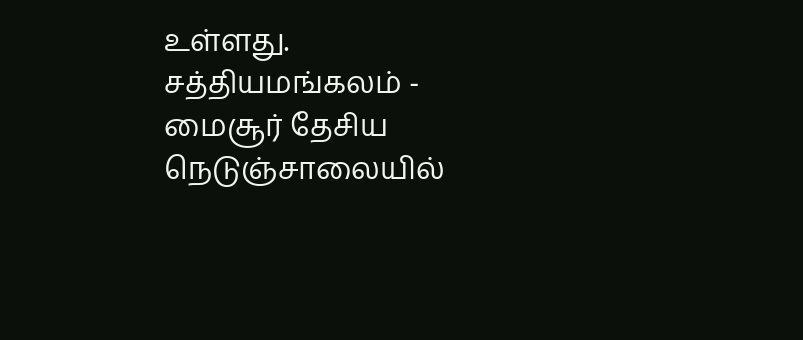உள்ளது. சத்தியமங்கலம் - மைசூர் தேசிய நெடுஞ்சாலையில்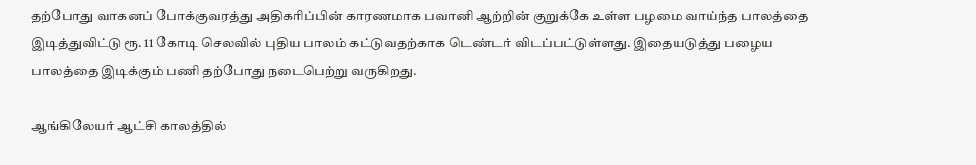தற்போது வாகனப் போக்குவரத்து அதிகரிப்பின் காரணமாக பவானி ஆற்றின் குறுக்கே உள்ள பழமை வாய்ந்த பாலத்தை இடித்துவிட்டு ரூ. 11 கோடி செலவில் புதிய பாலம் கட்டுவதற்காக டெண்டர் விடப்பட்டுள்ளது. இதையடுத்து பழைய பாலத்தை இடிக்கும் பணி தற்போது நடைபெற்று வருகிறது.

ஆங்கிலேயர் ஆட்சி காலத்தில்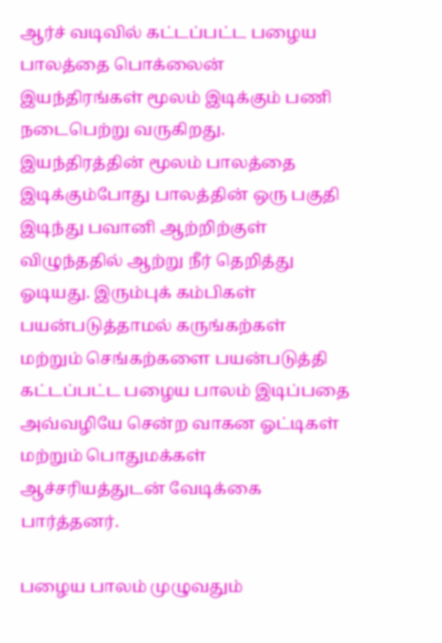ஆர்ச் வடிவில் கட்டப்பட்ட பழைய பாலத்தை பொக்லைன் இயந்திரங்கள் மூலம் இடிக்கும் பணி நடைபெற்று வருகிறது. இயந்திரத்தின் மூலம் பாலத்தை இடிக்கும்போது பாலத்தின் ஒரு பகுதி இடிந்து பவானி ஆற்றிற்குள் விழுந்ததில் ஆற்று நீர் தெறித்து ஓடியது. இரும்புக் கம்பிகள் பயன்படுத்தாமல் கருங்கற்கள் மற்றும் செங்கற்களை பயன்படுத்தி கட்டப்பட்ட பழைய பாலம் இடிப்பதை அவ்வழியே சென்ற வாகன ஓட்டிகள் மற்றும் பொதுமக்கள் ஆச்சரியத்துடன் வேடிக்கை பார்த்தனர்.

பழைய பாலம் முழுவதும்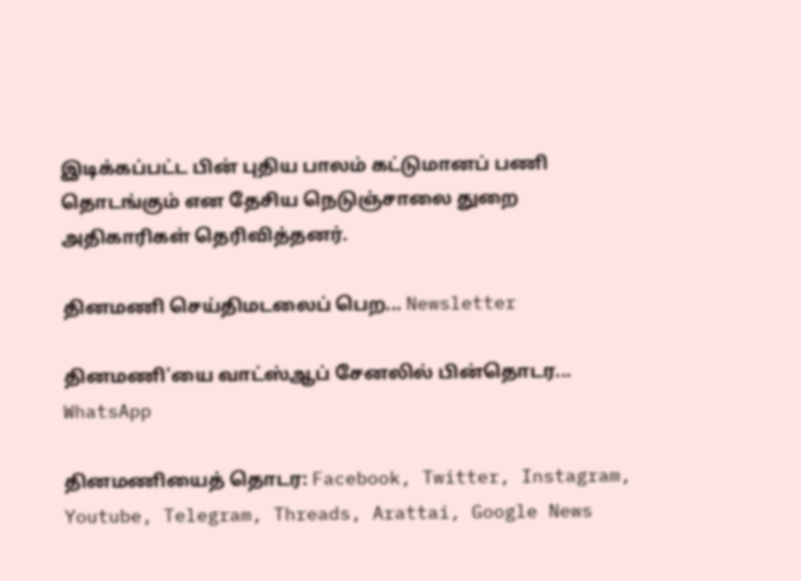இடிக்கப்பட்ட பின் புதிய பாலம் கட்டுமானப் பணி தொடங்கும் என தேசிய நெடுஞ்சாலை துறை அதிகாரிகள் தெரிவித்தனர்.

தினமணி செய்திமடலைப் பெற... Newsletter

தினமணி'யை வாட்ஸ்ஆப் சேனலில் பின்தொடர... WhatsApp

தினமணியைத் தொடர: Facebook, Twitter, Instagram, Youtube, Telegram, Threads, Arattai, Google News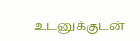உடனுக்குடன்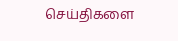செய்திகளை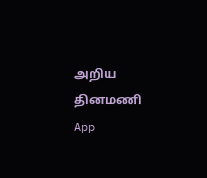அறிய தினமணி App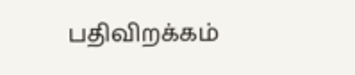பதிவிறக்கம்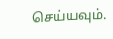செய்யவும்.